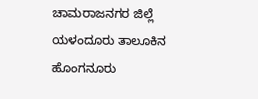ಚಾಮರಾಜನಗರ ಜಿಲ್ಲೆ ಯಳಂದೂರು ತಾಲೂಕಿನ ಹೊಂಗನೂರು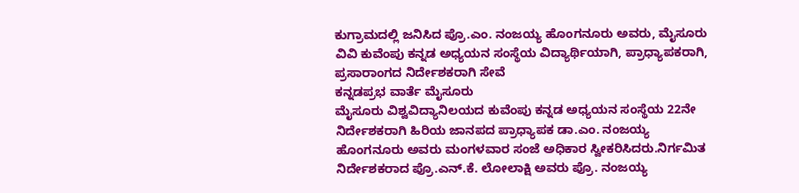ಕುಗ್ರಾಮದಲ್ಲಿ ಜನಿಸಿದ ಪ್ರೊ.ಎಂ. ನಂಜಯ್ಯ ಹೊಂಗನೂರು ಅವರು, ಮೈಸೂರು ವಿವಿ ಕುವೆಂಪು ಕನ್ನಡ ಅಧ್ಯಯನ ಸಂಸ್ಥೆಯ ವಿದ್ಯಾರ್ಥಿಯಾಗಿ, ಪ್ರಾಧ್ಯಾಪಕರಾಗಿ, ಪ್ರಸಾರಾಂಗದ ನಿರ್ದೇಶಕರಾಗಿ ಸೇವೆ
ಕನ್ನಡಪ್ರಭ ವಾರ್ತೆ ಮೈಸೂರು
ಮೈಸೂರು ವಿಶ್ವವಿದ್ಯಾನಿಲಯದ ಕುವೆಂಪು ಕನ್ನಡ ಅಧ್ಯಯನ ಸಂಸ್ಥೆಯ 22ನೇ ನಿರ್ದೇಶಕರಾಗಿ ಹಿರಿಯ ಜಾನಪದ ಪ್ರಾಧ್ಯಾಪಕ ಡಾ.ಎಂ. ನಂಜಯ್ಯ ಹೊಂಗನೂರು ಅವರು ಮಂಗಳವಾರ ಸಂಜೆ ಅಧಿಕಾರ ಸ್ವೀಕರಿಸಿದರು.ನಿರ್ಗಮಿತ ನಿರ್ದೇಶಕರಾದ ಪ್ರೊ.ಎನ್.ಕೆ. ಲೋಲಾಕ್ಷಿ ಅವರು ಪ್ರೊ. ನಂಜಯ್ಯ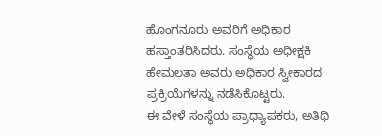ಹೊಂಗನೂರು ಅವರಿಗೆ ಅಧಿಕಾರ ಹಸ್ತಾಂತರಿಸಿದರು. ಸಂಸ್ಥೆಯ ಅಧೀಕ್ಷಕಿ ಹೇಮಲತಾ ಅವರು ಅಧಿಕಾರ ಸ್ವೀಕಾರದ ಪ್ರಕ್ರಿಯೆಗಳನ್ನು ನಡೆಸಿಕೊಟ್ಟರು.
ಈ ವೇಳೆ ಸಂಸ್ಥೆಯ ಪ್ರಾಧ್ಯಾಪಕರು, ಅತಿಥಿ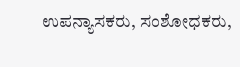ಉಪನ್ಯಾಸಕರು, ಸಂಶೋಧಕರು,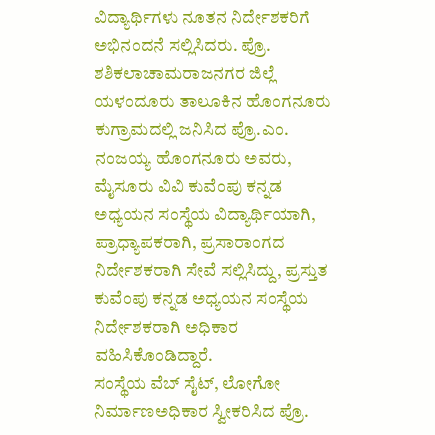ವಿದ್ಯಾರ್ಥಿಗಳು ನೂತನ ನಿರ್ದೇಶಕರಿಗೆ ಅಭಿನಂದನೆ ಸಲ್ಲಿಸಿದರು. ಪ್ರೊ. ಶಶಿಕಲಾಚಾಮರಾಜನಗರ ಜಿಲ್ಲೆ ಯಳಂದೂರು ತಾಲೂಕಿನ ಹೊಂಗನೂರು ಕುಗ್ರಾಮದಲ್ಲಿ ಜನಿಸಿದ ಪ್ರೊ.ಎಂ. ನಂಜಯ್ಯ ಹೊಂಗನೂರು ಅವರು, ಮೈಸೂರು ವಿವಿ ಕುವೆಂಪು ಕನ್ನಡ ಅಧ್ಯಯನ ಸಂಸ್ಥೆಯ ವಿದ್ಯಾರ್ಥಿಯಾಗಿ, ಪ್ರಾಧ್ಯಾಪಕರಾಗಿ, ಪ್ರಸಾರಾಂಗದ ನಿರ್ದೇಶಕರಾಗಿ ಸೇವೆ ಸಲ್ಲಿಸಿದ್ದು, ಪ್ರಸ್ತುತ ಕುವೆಂಪು ಕನ್ನಡ ಅಧ್ಯಯನ ಸಂಸ್ಥೆಯ ನಿರ್ದೇಶಕರಾಗಿ ಅಧಿಕಾರ ವಹಿಸಿಕೊಂಡಿದ್ದಾರೆ.
ಸಂಸ್ಥೆಯ ವೆಬ್ ಸೈಟ್, ಲೋಗೋ ನಿರ್ಮಾಣಅಧಿಕಾರ ಸ್ವೀಕರಿಸಿದ ಪ್ರೊ.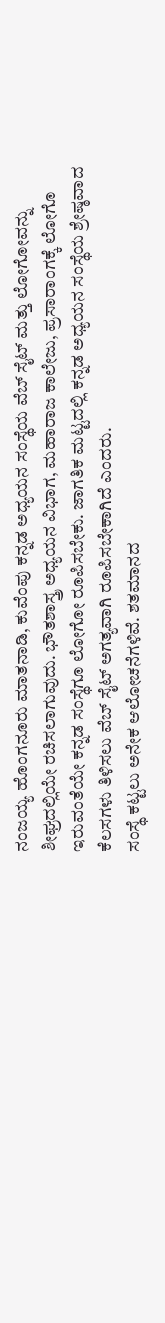ನಂಜಯ್ಯ ಹೊಂಗನೂರು ಮಾತನಾಡಿ, ಕುವೆಂಪು ಕನ್ನಡ ಅಧ್ಯಯನ ಸಂಸ್ಥೆಯ ವೆಬ್ ಸೈಟ್ ಮತ್ತು ಲೋಗೋವನ್ನು ಶೀಘ್ರದಲ್ಲಿಯೇ ರಚಿಸಲಾಗುವುದು. ಭೌತಶಾಸ್ತ್ರ ಅಧ್ಯಯನ ವಿಭಾಗ, ಮಹಾರಾಜ ಕಾಲೇಜು, ಪ್ರಸಾರಾಂಗಕ್ಕೆ ಲೋಗೊ ಇರುವಂತೆಯೇ ಕನ್ನಡ ಸಂಸ್ಥೆಗೂ ಲೋಗೋ ರೂಪಿಸಬೇಕು. ಜಾಗತಿಕ ಮಟ್ಟದಲ್ಲಿ ಕನ್ನಡ ಅಧ್ಯಯನ ಸಂಸ್ಥೆಯ ಶ್ರೇಷ್ಠವಾದ ಕೆಲಸಗಳು ತಿಳಿಸಲು ವೆಬ್ ಸೈಟ್ ಅಗತ್ಯವಾಗಿ ರೂಪಿಸಬೇಕಾಗಿದೆ ಎಂದರು.
ಸಂಸ್ಥೆ ಕಟ್ಟಲು ಅನೇಕ ಆಲೋಚನೆಗಳಿವೆ. ಶತಮಾನದ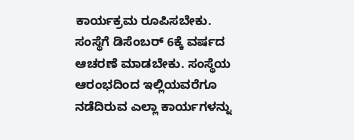ಕಾರ್ಯಕ್ರಮ ರೂಪಿಸಬೇಕು. ಸಂಸ್ಥೆಗೆ ಡಿಸೆಂಬರ್ 6ಕ್ಕೆ ವರ್ಷದ ಆಚರಣೆ ಮಾಡಬೇಕು. ಸಂಸ್ಥೆಯ ಆರಂಭದಿಂದ ಇಲ್ಲಿಯವರೆಗೂ ನಡೆದಿರುವ ಎಲ್ಲಾ ಕಾರ್ಯಗಳನ್ನು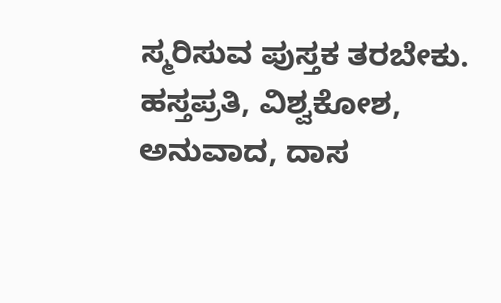ಸ್ಮರಿಸುವ ಪುಸ್ತಕ ತರಬೇಕು. ಹಸ್ತಪ್ರತಿ, ವಿಶ್ವಕೋಶ, ಅನುವಾದ, ದಾಸ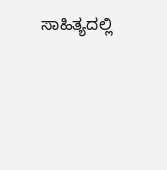ಸಾಹಿತ್ಯದಲ್ಲಿ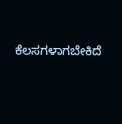ಕೆಲಸಗಳಾಗಬೇಕಿದೆ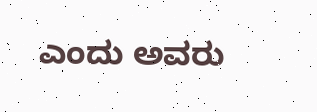ಎಂದು ಅವರು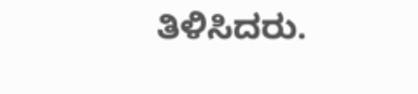ತಿಳಿಸಿದರು.